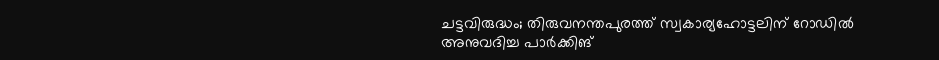ചട്ടവിരുദ്ധം; തിരുവനന്തപുരത്ത് സ്വകാര്യഹോട്ടലിന് റോഡിൽ അനുവദിച്ച പാർക്കിങ്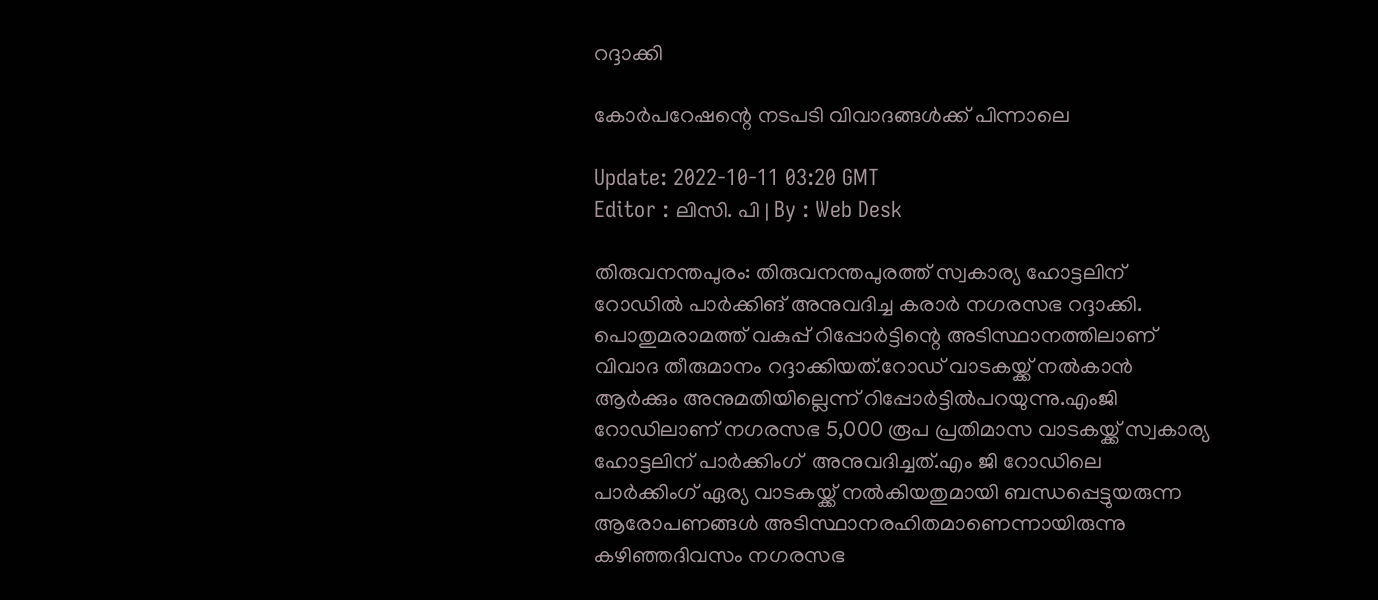റദ്ദാക്കി

കോർപറേഷന്റെ നടപടി വിവാദങ്ങൾക്ക് പിന്നാലെ

Update: 2022-10-11 03:20 GMT
Editor : ലിസി. പി | By : Web Desk

തിരുവനന്തപുരം: തിരുവനന്തപുരത്ത് സ്വകാര്യ ഹോട്ടലിന് റോഡിൽ പാർക്കിങ് അനുവദിച്ച കരാർ നഗരസഭ റദ്ദാക്കി. പൊതുമരാമത്ത് വകുപ്പ് റിപ്പോർട്ടിന്റെ അടിസ്ഥാനത്തിലാണ്  വിവാദ തീരുമാനം റദ്ദാക്കിയത്.റോഡ് വാടകയ്ക്ക് നൽകാൻ ആർക്കും അനുമതിയില്ലെന്ന് റിപ്പോർട്ടിൽപറയുന്നു.എംജി റോഡിലാണ് നഗരസഭ 5,000 രൂപ പ്രതിമാസ വാടകയ്ക്ക് സ്വകാര്യ ഹോട്ടലിന് പാർക്കിംഗ്  അനുവദിച്ചത്.എം ജി റോഡിലെ പാർക്കിംഗ് ഏര്യ വാടകയ്ക്ക് നൽകിയതുമായി ബന്ധപ്പെട്ടുയരുന്ന ആരോപണങ്ങൾ അടിസ്ഥാനരഹിതമാണെന്നായിരുന്നു കഴിഞ്ഞദിവസം നഗരസഭ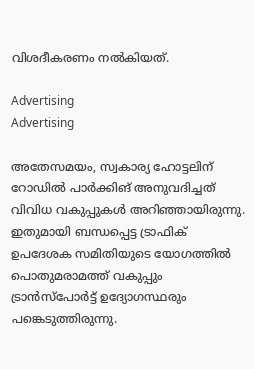വിശദീകരണം നല്‍കിയത്.

Advertising
Advertising

അതേസമയം, സ്വകാര്യ ഹോട്ടലിന് റോഡിൽ പാർക്കിങ് അനുവദിച്ചത് വിവിധ വകുപ്പുകൾ അറിഞ്ഞായിരുന്നു. ഇതുമായി ബന്ധപ്പെട്ട ട്രാഫിക് ഉപദേശക സമിതിയുടെ യോഗത്തിൽ പൊതുമരാമത്ത് വകുപ്പും ട്രാൻസ്‌പോർട്ട് ഉദ്യോഗസ്ഥരും പങ്കെടുത്തിരുന്നു.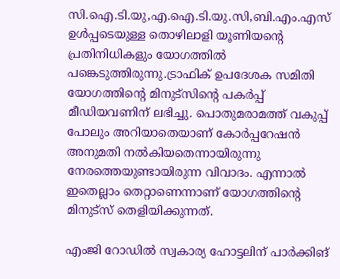സി.ഐ.ടി.യു,എ.ഐ.ടി.യു.സി,ബി.എം.എസ് ഉൾപ്പടെയുള്ള തൊഴിലാളി യൂണിയന്റെ പ്രതിനിധികളും യോഗത്തിൽ പങ്കെടുത്തിരുന്നു.ട്രാഫിക് ഉപദേശക സമിതി യോഗത്തിന്റെ മിനുട്‌സിന്റെ പകർപ്പ് മീഡിയവണിന് ലഭിച്ചു. പൊതുമരാമത്ത് വകുപ്പ് പോലും അറിയാതെയാണ് കോർപ്പറേഷൻ അനുമതി നൽകിയതെന്നായിരുന്നു നേരത്തെയുണ്ടായിരുന്ന വിവാദം. എന്നാൽ ഇതെല്ലാം തെറ്റാണെന്നാണ് യോഗത്തിന്റെ മിനുട്‌സ് തെളിയിക്കുന്നത്.

എംജി റോഡിൽ സ്വകാര്യ ഹോട്ടലിന് പാർക്കിങ്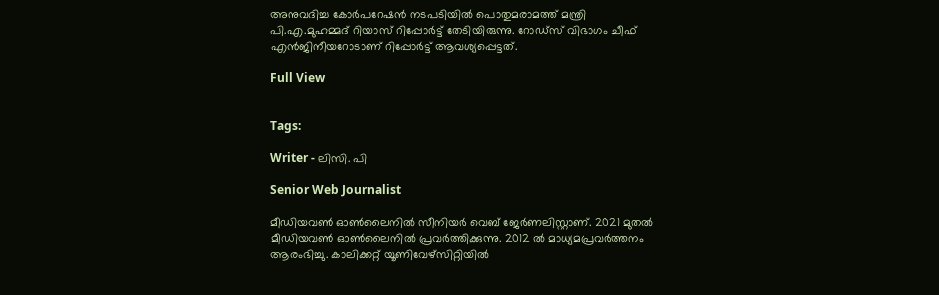അനുവദിച്ച കോർപറേഷൻ നടപടിയിൽ പൊതുമരാമത്ത് മന്ത്രി പി.എ.മുഹമ്മദ് റിയാസ് റിപ്പോർട്ട് തേടിയിരുന്നു. റോഡ്സ് വിഭാഗം ചീഫ് എൻ‍ജിനീയറോടാണ് റിപ്പോർട്ട് ആവശ്യപ്പെട്ടത്.

Full View


Tags:

Writer - ലിസി. പി

Senior Web Journalist

മീഡിയവൺ ഓൺലൈനിൽ സീനിയർ വെബ് ജേർണലിസ്റ്റാണ്. 2021 മുതൽ മീഡിയവൺ ഓൺലൈനിൽ പ്രവർത്തിക്കുന്നു. 2012 ല്‍ മാധ്യമപ്രവര്‍ത്തനം ആരംഭിച്ചു. കാലിക്കറ്റ് യൂണിവേഴ്‌സിറ്റിയിൽ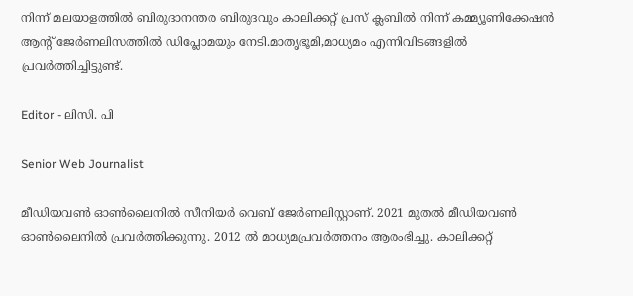നിന്ന് മലയാളത്തിൽ ബിരുദാനന്തര ബിരുദവും കാലിക്കറ്റ് പ്രസ് ക്ലബിൽ നിന്ന് കമ്മ്യൂണിക്കേഷൻ ആന്റ് ജേർണലിസത്തിൽ ഡിപ്ലോമയും നേടി.മാതൃഭൂമി,മാധ്യമം എന്നിവിടങ്ങളിൽ പ്രവർത്തിച്ചിട്ടുണ്ട്.

Editor - ലിസി. പി

Senior Web Journalist

മീഡിയവൺ ഓൺലൈനിൽ സീനിയർ വെബ് ജേർണലിസ്റ്റാണ്. 2021 മുതൽ മീഡിയവൺ ഓൺലൈനിൽ പ്രവർത്തിക്കുന്നു. 2012 ല്‍ മാധ്യമപ്രവര്‍ത്തനം ആരംഭിച്ചു. കാലിക്കറ്റ്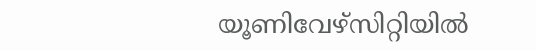യൂണിവേഴ്‌സിറ്റിയിൽ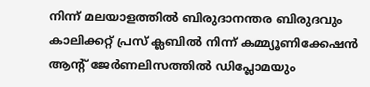നിന്ന് മലയാളത്തിൽ ബിരുദാനന്തര ബിരുദവും കാലിക്കറ്റ് പ്രസ് ക്ലബിൽ നിന്ന് കമ്മ്യൂണിക്കേഷൻ ആന്റ് ജേർണലിസത്തിൽ ഡിപ്ലോമയും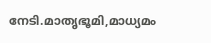നേടി.മാതൃഭൂമി,മാധ്യമം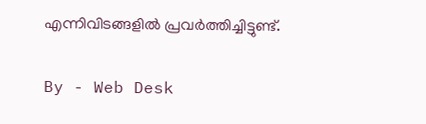എന്നിവിടങ്ങളിൽ പ്രവർത്തിച്ചിട്ടുണ്ട്.

By - Web Desk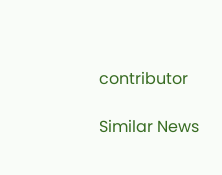contributor

Similar News